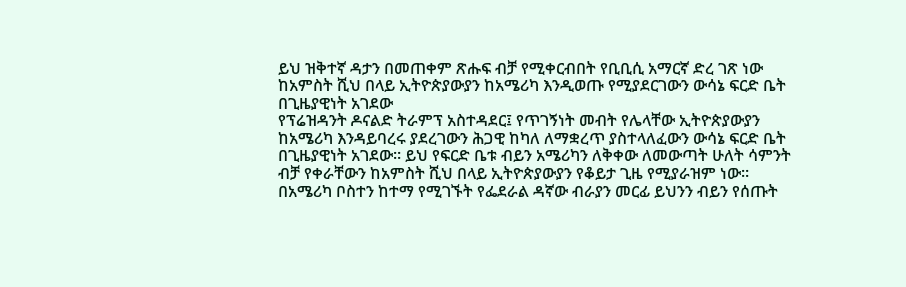ይህ ዝቅተኛ ዳታን በመጠቀም ጽሑፍ ብቻ የሚቀርብበት የቢቢሲ አማርኛ ድረ ገጽ ነው
ከአምስት ሺህ በላይ ኢትዮጵያውያን ከአሜሪካ እንዲወጡ የሚያደርገውን ውሳኔ ፍርድ ቤት በጊዜያዊነት አገደው
የፕሬዝዳንት ዶናልድ ትራምፕ አስተዳደር፤ የጥገኝነት መብት የሌላቸው ኢትዮጵያውያን ከአሜሪካ እንዳይባረሩ ያደረገውን ሕጋዊ ከካለ ለማቋረጥ ያስተላለፈውን ውሳኔ ፍርድ ቤት በጊዜያዊነት አገደው። ይህ የፍርድ ቤቱ ብይን አሜሪካን ለቅቀው ለመውጣት ሁለት ሳምንት ብቻ የቀራቸውን ከአምስት ሺህ በላይ ኢትዮጵያውያን የቆይታ ጊዜ የሚያራዝም ነው።
በአሜሪካ ቦስተን ከተማ የሚገኙት የፌደራል ዳኛው ብራያን መርፊ ይህንን ብይን የሰጡት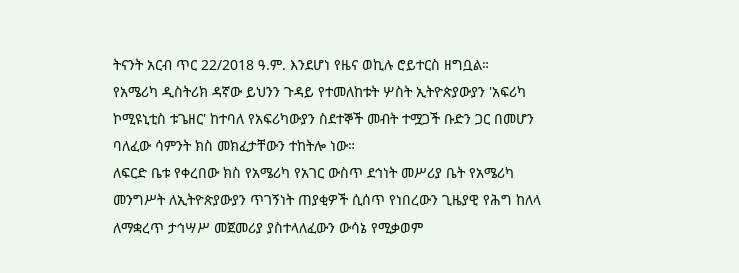ትናንት አርብ ጥር 22/2018 ዓ.ም. እንደሆነ የዜና ወኪሉ ሮይተርስ ዘግቧል።
የአሜሪካ ዲስትሪክ ዳኛው ይህንን ጉዳይ የተመለከቱት ሦስት ኢትዮጵያውያን 'አፍሪካ ኮሚዩኒቲስ ቱጌዘር' ከተባለ የአፍሪካውያን ስደተኞች መብት ተሟጋች ቡድን ጋር በመሆን ባለፈው ሳምንት ክስ መክፈታቸውን ተከትሎ ነው።
ለፍርድ ቤቱ የቀረበው ክስ የአሜሪካ የአገር ውስጥ ደኅነት መሥሪያ ቤት የአሜሪካ መንግሥት ለኢትዮጵያውያን ጥገኝነት ጠያቂዎች ሲሰጥ የነበረውን ጊዜያዊ የሕግ ከለላ ለማቋረጥ ታኅሣሥ መጀመሪያ ያስተላለፈውን ውሳኔ የሚቃወም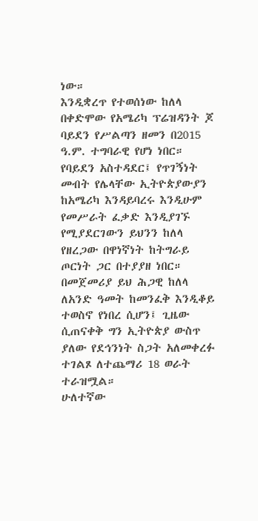ነው።
እንዲቋረጥ የተወሰነው ከለላ በቀድሞው የአሜሪካ ፕሬዝዳንት ጆ ባይደን የሥልጣን ዘመን በ2015 ዓ.ም. ተግባራዊ የሆነ ነበር። የባይደን አስተዳደር፤ የጥገኝነት መብት የሌላቸው ኢትዮጵያውያን ከአሜሪካ እንዳይባረሩ እንዲሁም የመሥራት ፈቃድ እንዲያገኙ የሚያደርገውን ይህንን ከለላ የዘረጋው በዋነኛነት ከትግራይ ጦርነት ጋር በተያያዘ ነበር።
በመጀመሪያ ይህ ሕጋዊ ከለላ ለአንድ ዓመት ከመንፈቅ እንዲቆይ ተወስኖ የነበረ ሲሆን፤ ጊዜው ሲጠናቀቅ ግን ኢትዮጵያ ውስጥ ያለው የደኅንነት ስጋት አለመቀረፉ ተገልጾ ለተጨማሪ 18 ወራት ተራዝሟል።
ሁለተኛው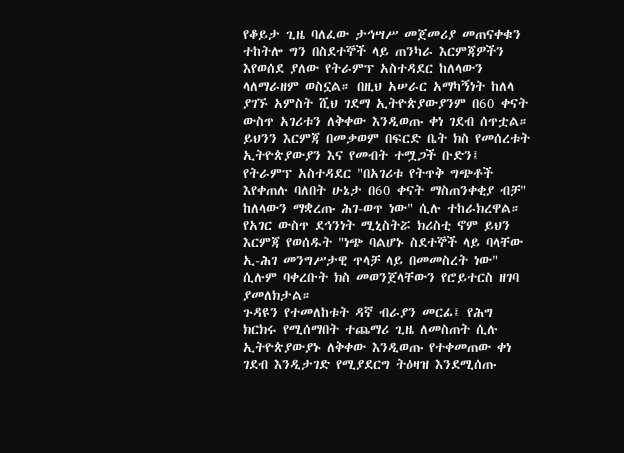የቆይታ ጊዜ ባለፈው ታኅሣሥ መጀመሪያ መጠናቀቁን ተከትሎ ግን በስደተኞች ላይ ጠንካራ እርምጃዎችን እየወሰደ ያለው የትራምፕ አስተዳደር ከለላውን ላለማራዘም ወስኗል። በዚህ አሠራር አማካኝነት ከለላ ያገኙ አምስት ሺህ ገደማ ኢትዮጵያውያንም በ60 ቀናት ውስጥ አገሪቱን ለቅቀው እንዲወጡ ቀነ ገደብ ሰጥቷል።
ይህንን እርምጃ በመቃወም በፍርድ ቤት ክስ የመሰረቱት ኢትዮጵያውያን እና የመብት ተሟጋች ቡድን፤ የትራምፕ አስተዳደር "በአገሪቱ የትጥቅ ግጭቶች እየቀጠሉ ባለበት ሁኔታ በ60 ቀናት ማስጠንቀቂያ ብቻ" ከለላውን ማቋረጡ ሕገ-ወጥ ነው" ሲሉ ተከራክረዋል።
የአገር ውስጥ ደኅንነት ሚኒስትሯ ክሪስቲ ኖም ይህን እርምጃ የወሰዱት "ነጭ ባልሆኑ ስደተኞች ላይ ባላቸው ኢ-ሕገ መንግሥታዊ ጥላቻ ላይ በመመስረት ነው" ሲሉም ባቀረቡት ክስ መወንጀላቸውን የሮይተርስ ዘገባ ያመለክታል።
ጉዳዩን የተመለከቱት ዳኛ ብራያን መርፊ፤ የሕግ ክርክሩ የሚሰማበት ተጨማሪ ጊዜ ለመስጠት ሲሉ ኢትዮጵያውያኑ ለቅቀው እንዲወጡ የተቀመጠው ቀነ ገደብ እንዲታገድ የሚያደርግ ትዕዛዝ እንደሚሰጡ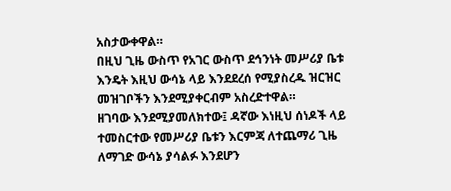አስታውቀዋል።
በዚህ ጊዜ ውስጥ የአገር ውስጥ ደኅንነት መሥሪያ ቤቱ እንዴት እዚህ ውሳኔ ላይ እንደደረሰ የሚያስረዱ ዝርዝር መዝገቦችን እንደሚያቀርብም አስረድተዋል።
ዘገባው እንደሚያመለክተው፤ ዳኛው እነዚህ ሰነዶች ላይ ተመስርተው የመሥሪያ ቤቱን እርምጃ ለተጨማሪ ጊዜ ለማገድ ውሳኔ ያሳልፉ እንደሆን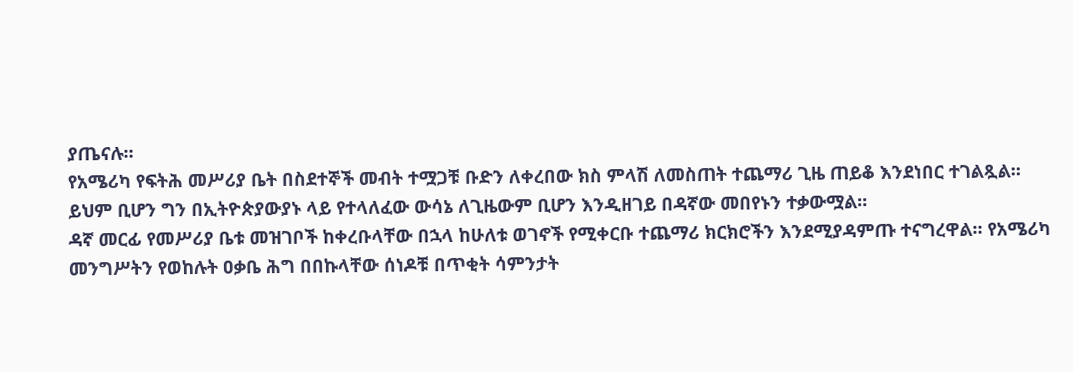ያጤናሉ።
የአሜሪካ የፍትሕ መሥሪያ ቤት በስደተኞች መብት ተሟጋቹ ቡድን ለቀረበው ክስ ምላሽ ለመስጠት ተጨማሪ ጊዜ ጠይቆ እንደነበር ተገልጿል።
ይህም ቢሆን ግን በኢትዮጵያውያኑ ላይ የተላለፈው ውሳኔ ለጊዜውም ቢሆን እንዲዘገይ በዳኛው መበየኑን ተቃውሟል።
ዳኛ መርፊ የመሥሪያ ቤቱ መዝገቦች ከቀረቡላቸው በኋላ ከሁለቱ ወገኖች የሚቀርቡ ተጨማሪ ክርክሮችን እንደሚያዳምጡ ተናግረዋል። የአሜሪካ መንግሥትን የወከሉት ዐቃቤ ሕግ በበኩላቸው ሰነዶቹ በጥቂት ሳምንታት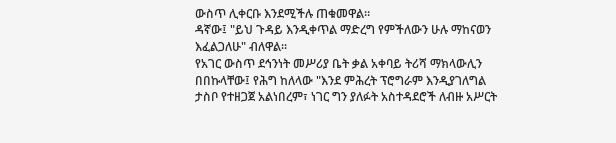ውስጥ ሊቀርቡ እንደሚችሉ ጠቁመዋል።
ዳኛው፤ "ይህ ጉዳይ እንዲቀጥል ማድረግ የምችለውን ሁሉ ማከናወን እፈልጋለሁ" ብለዋል።
የአገር ውስጥ ደኅንነት መሥሪያ ቤት ቃል አቀባይ ትሪሻ ማክላውሊን በበኩላቸው፤ የሕግ ከለላው "እንደ ምሕረት ፕሮግራም እንዲያገለግል ታስቦ የተዘጋጀ አልነበረም፣ ነገር ግን ያለፉት አስተዳደሮች ለብዙ አሥርት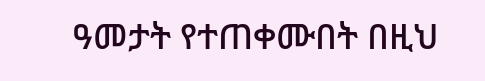ዓመታት የተጠቀሙበት በዚህ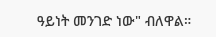ዓይነት መንገድ ነው" ብለዋል።